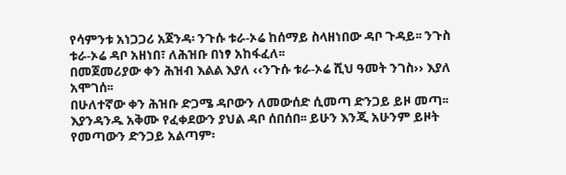የሳምንቱ አነጋጋሪ አጀንዳ፡ ንጉሱ ቱራ-ኦሬ ከሰማይ ስላዘነበው ዳቦ ጉዳይ፡፡ ንጉስ ቱራ-ኦሬ ዳቦ አዘነበ፣ ለሕዝቡ በነፃ አከፋፈለ፡፡
በመጀመሪያው ቀን ሕዝብ እልል እያለ ‹‹ንጉሱ ቱራ-ኦሬ ሺህ ዓመት ንገስ›› እያለ አሞገሰ፡፡
በሁለተኛው ቀን ሕዝቡ ድጋሜ ዳቦውን ለመውሰድ ሲመጣ ድንጋይ ይዞ መጣ፡፡ እያንዳንዱ አቅሙ የፈቀደውን ያህል ዳቦ ሰበሰበ፡፡ ይሁን እንጂ አሁንም ይዞት የመጣውን ድንጋይ አልጣም፡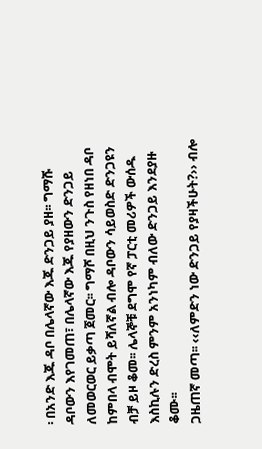፡ በአንድ እጁ ዳቦ በሌላኛው እጁ ድንጋይ ያዘ፡፡ ግማሹ ዳቦውን እየገመጠ፣ በሌላኛው እጁ የያዘውን ድንጋይ ለመወርወር ይቃጣ ጀመር፡፡ ግማሾ በዚህ ንጉስ የዘነበ ዳቦ ከምበላ ብሞት ይሻለኛል ብሎ ዳቦውን ሳይወስድ ድንጋዩን ብቻ ይዞ ቆመ፡፡ ሌላኞቹ ደግሞ የኛ ፓርቲ መሪዎች ውሰዱ እስኪሉን ድረስ ምንም አንነካም ብለው ድንጋይ እንደያዙ ቆሙ፡፡
ጋዜጠኛ መጣ፡፡ ‹‹ለምድን ነው ድንጋይ የያዛችሁት?›› ብሎ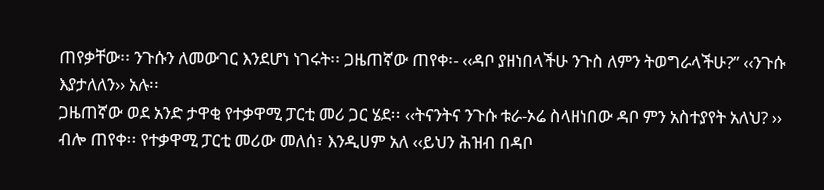ጠየቃቸው፡፡ ንጉሱን ለመውገር እንደሆነ ነገሩት፡፡ ጋዜጠኛው ጠየቀ፡- ‹‹ዳቦ ያዘነበላችሁ ንጉስ ለምን ትወግራላችሁ?” ‹‹ንጉሱ እያታለለን›› አሉ፡፡
ጋዜጠኛው ወደ አንድ ታዋቂ የተቃዋሚ ፓርቲ መሪ ጋር ሄደ፡፡ ‹‹ትናንትና ንጉሱ ቱራ-ኦሬ ስላዘነበው ዳቦ ምን አስተያየት አለህ? ›› ብሎ ጠየቀ፡፡ የተቃዋሚ ፓርቲ መሪው መለሰ፣ እንዲሀም አለ ‹‹ይህን ሕዝብ በዳቦ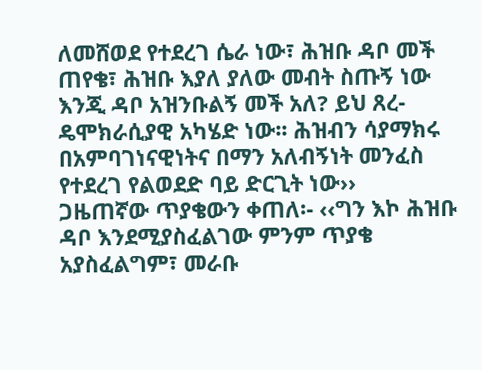ለመሸወደ የተደረገ ሴራ ነው፣ ሕዝቡ ዳቦ መች ጠየቄ፣ ሕዝቡ እያለ ያለው መብት ስጡኝ ነው እንጂ ዳቦ አዝንቡልኝ መች አለ? ይህ ጸረ-ዴሞክራሲያዊ አካሄድ ነው፡፡ ሕዝብን ሳያማክሩ በአምባገነናዊነትና በማን አለብኝነት መንፈስ የተደረገ የልወደድ ባይ ድርጊት ነው››
ጋዜጠኛው ጥያቄውን ቀጠለ፡- ‹‹ግን እኮ ሕዝቡ ዳቦ እንደሚያስፈልገው ምንም ጥያቄ አያስፈልግም፣ መራቡ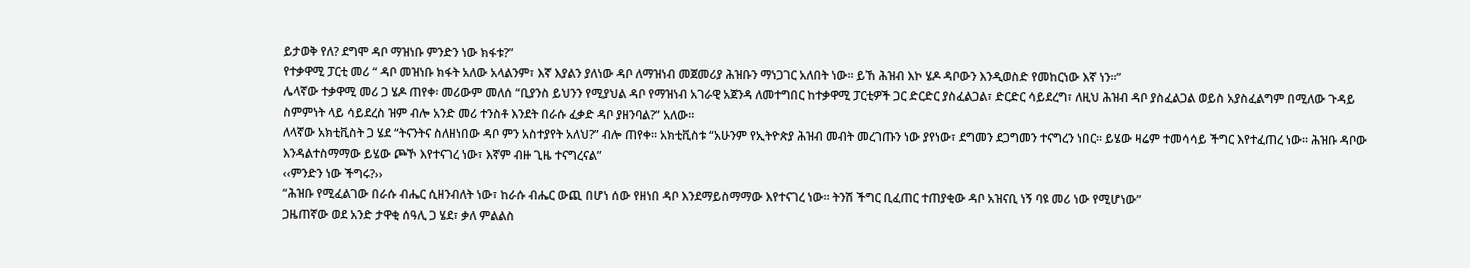ይታወቅ የለ? ደግሞ ዳቦ ማዝነቡ ምንድን ነው ክፋቱ?”
የተቃዋሚ ፓርቲ መሪ “ ዳቦ መዝነቡ ክፋት አለው አላልንም፣ እኛ እያልን ያለነው ዳቦ ለማዝነብ መጀመሪያ ሕዝቡን ማነጋገር አለበት ነው፡፡ ይኸ ሕዝብ እኮ ሄዶ ዳቦውን እንዲወስድ የመከርነው እኛ ነን፡፡”
ሌላኛው ተቃዋሚ መሪ ጋ ሄዶ ጠየቀ፡ መሪውም መለሰ “ቢያንስ ይህንን የሚያህል ዳቦ የማዝነብ አገራዊ አጀንዳ ለመተግበር ከተቃዋሚ ፓርቲዎች ጋር ድርድር ያስፈልጋል፣ ድርድር ሳይደረግ፣ ለዚህ ሕዝብ ዳቦ ያስፈልጋል ወይስ አያስፈልግም በሚለው ጉዳይ ስምምነት ላይ ሳይደረስ ዝም ብሎ አንድ መሪ ተንስቶ እንደት በራሱ ፈቃድ ዳቦ ያዘንባል?” አለው፡፡
ለላኛው አክቲቪስት ጋ ሄደ “ትናንትና ስለዘነበው ዳቦ ምን አስተያየት አለህ?” ብሎ ጠየቀ፡፡ አክቲቪስቱ “አሁንም የኢትዮጵያ ሕዝብ መብት መረገጡን ነው ያየነው፣ ደግመን ደጋግመን ተናግረን ነበር፡፡ ይሄው ዛሬም ተመሳሳይ ችግር እየተፈጠረ ነው፡፡ ሕዝቡ ዳቦው እንዳልተስማማው ይሄው ጮኾ እየተናገረ ነው፣ እኛም ብዙ ጊዜ ተናግረናል”
‹‹ምንድን ነው ችግሩ?››
“ሕዝቡ የሚፈልገው በራሱ ብሔር ሲዘንብለት ነው፣ ከራሱ ብሔር ውጪ በሆነ ሰው የዘነበ ዳቦ እንደማይስማማው እየተናገረ ነው፡፡ ትንሽ ችግር ቢፈጠር ተጠያቂው ዳቦ አዝናቢ ነኝ ባዩ መሪ ነው የሚሆነው”
ጋዜጠኛው ወደ አንድ ታዋቂ ሰዓሊ ጋ ሄደ፣ ቃለ ምልልስ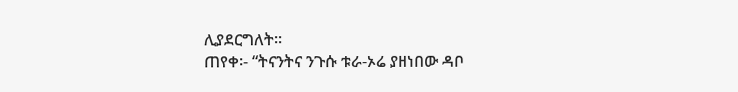ሊያደርግለት፡፡
ጠየቀ፡- “ትናንትና ንጉሱ ቱራ-ኦሬ ያዘነበው ዳቦ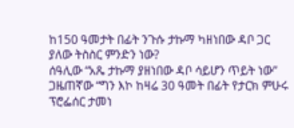ከ150 ዓመታት በፊት ንጉሱ ታኩማ ካዘነበው ዳቦ ጋር ያለው ትስስር ምንድን ነው?
ሰዓሊው “አጼ ታኩማ ያዘነበው ዳቦ ሳይሆን ጥይት ነው”
ጋዜጠኛው “ግን እኮ ከዛሬ 30 ዓመት በፊት የታርክ ምሁሩ ፕሮፌሰር ታመነ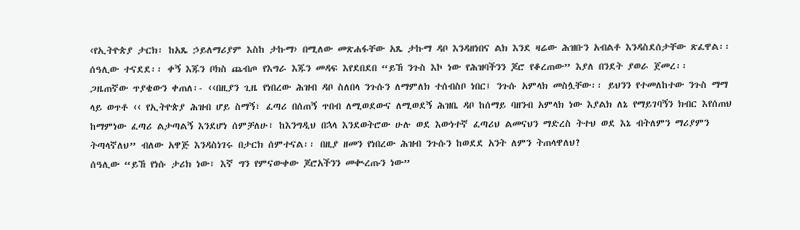‹የኢትዮጵያ ታርክ፡ ከአጼ ኃይለማሪያም እስከ ታኩማ› በሚለው መጽሐፋቸው አጼ ታኩማ ዳቦ እንዳዘነበና ልክ እንደ ዛሬው ሕዝቡን አብልቶ እንዳስደሰታቸው ጽፈዋል፡፡
ሰዓሊው ተናደደ፡፡ ቀኝ እጁን ቦክስ ጨብጦ የእግራ እጁን መዳፍ እየደበደበ “ይኸ ንጉስ እኮ ነው የሕዝባችንን ጆሮ የቆረጠው” እያለ በንደት ያወራ ጀመረ፡፡
ጋዜጠኛው ጥያቄውን ቀጠለ፡- ‹‹በዚያን ጊዜ የነበረው ሕዝብ ዳቦ ስለበላ ንጉሱን ለማምለክ ተሰብስቦ ነበር፤ ንጉሱ አምላክ መስሏቸው፡፡ ይህንን የተመለከተው ንጉስ ማማ ላይ ወጥቶ ‹‹ የኢትዮጵያ ሕዝብ ሆይ ስማኝ፣ ፈጣሪ በሰጠኝ ጥበብ ለሚወደውና ለሚወደኝ ሕዝቤ ዳቦ ከሰማይ ባዘንብ አምላክ ነው እያልክ ለኔ የማይገባኝን ክብር እየሰጠህ ከማምነው ፈጣሪ ልታጣልኝ እንደሆነ ሰምቻለሁ፣ ከእንግዲህ በኋላ እንደወትሮው ሁሉ ወደ እውነተኛ ፈጣሪህ ልመናህን ማድረስ ትተህ ወደ እኔ ብትለምን ማሪያምን ትጣላኛለህ” ብለው አዋጅ እንዳስነገሩ በታርክ ሰምተናል፡፡ በዚያ ዘመን የነበረው ሕዝብ ንጉሱን ከወደደ አንት ለምን ትጠላዋለህ?
ሰዓሊው “ይኸ የነሱ ታሪክ ነው፣ እኛ ግን የምናውቀው ጆሮአችንን መቊረጡን ነው”